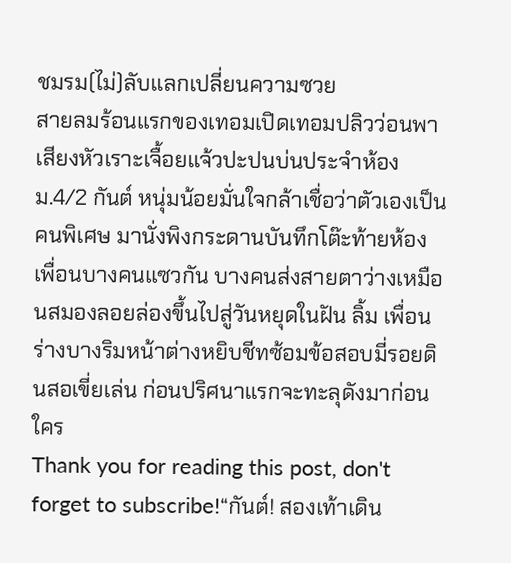ชมรม(ไม่)ลับแลกเปลี่ยนความซวย
สายลมร้อนแรกของเทอมเปิดเทอมปลิวว่อนพาเสียงหัวเราะเจื้อยแจ้วปะปนบ่นประจำห้องม.4/2 กันต์ หนุ่มน้อยมั่นใจกล้าเชื่อว่าตัวเองเป็นคนพิเศษ มานั่งพิงกระดานบันทึกโต๊ะท้ายห้อง เพื่อนบางคนแซวกัน บางคนส่งสายตาว่างเหมือนสมองลอยล่องขึ้นไปสู่วันหยุดในฝัน ลิ้ม เพื่อนร่างบางริมหน้าต่างหยิบชีทซ้อมข้อสอบมี่รอยดินสอเขี่ยเล่น ก่อนปริศนาแรกจะทะลุดังมาก่อนใคร
Thank you for reading this post, don't forget to subscribe!“กันต์! สองเท้าเดิน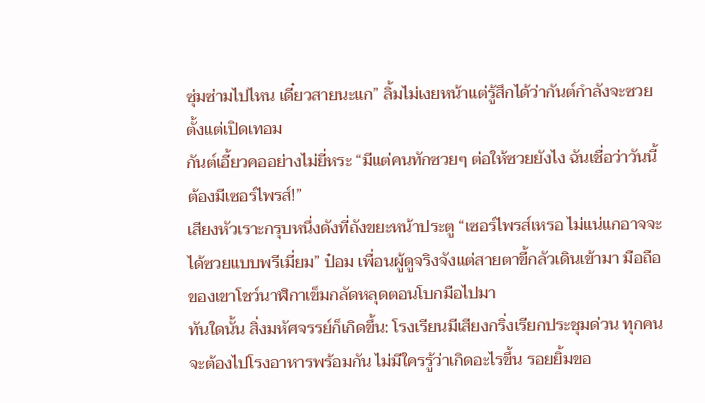ซุ่มซ่ามไปไหน เดี๋ยวสายนะแก” ลิ้มไม่เงยหน้าแต่รู้สึกได้ว่ากันต์กำลังจะซวยตั้งแต่เปิดเทอม
กันต์เอี้ยวคออย่างไม่ยี่หระ “มีแต่คนทักซวยๆ ต่อให้ซวยยังไง ฉันเชื่อว่าวันนี้ต้องมีเซอร์ไพรส์!”
เสียงหัวเราะกรุบหนึ่งดังที่ถังขยะหน้าประตู “เซอร์ไพรส์เหรอ ไม่แน่แกอาจจะได้ซวยแบบพรีเมี่ยม” ป๋อม เพื่อนผู้ดูจริงจังแต่สายตาขี้กลัวเดินเข้ามา มือถือของเขาโชว์นาฬิกาเข็มกลัดหลุดตอนโบกมือไปมา
ทันใดนั้น สิ่งมหัศจรรย์ก็เกิดขึ้น: โรงเรียนมีเสียงกริ่งเรียกประชุมด่วน ทุกคนจะต้องไปโรงอาหารพร้อมกัน ไม่มีใครรู้ว่าเกิดอะไรขึ้น รอยยิ้มขอ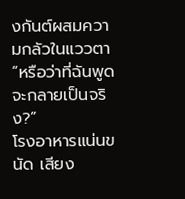งกันต์ผสมความกลัวในแววตา “หรือว่าที่ฉันพูดจะกลายเป็นจริง?”
โรงอาหารแน่นขนัด เสียง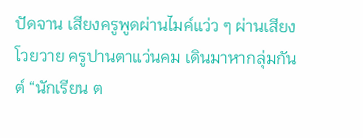ปัดจาน เสียงครูพูดผ่านไมค์แว่ว ๆ ผ่านเสียงโวยวาย ครูปานตาแว่นคม เดินมาหากลุ่มกันต์ “นักเรียน ต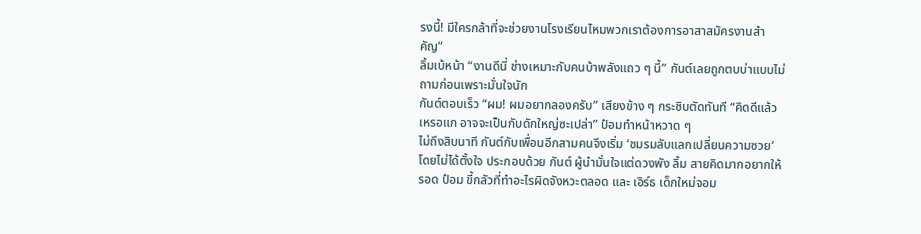รงนี้! มีใครกล้าที่จะช่วยงานโรงเรียนไหมพวกเราต้องการอาสาสมัครงานสำคัญ”
ลิ้มเบ้หน้า “งานดีนี่ ช่างเหมาะกับคนบ้าพลังแถว ๆ นี้” กันต์เลยถูกตบบ่าแบบไม่ถามก่อนเพราะมั่นใจนัก
กันต์ตอบเร็ว “ผม! ผมอยากลองครับ” เสียงข้าง ๆ กระซิบตัดทันที “คิดดีแล้วเหรอแก อาจจะเป็นกับดักใหญ่ซะเปล่า” ป๋อมทำหน้าหวาด ๆ
ไม่ถึงสิบนาที กันต์กับเพื่อนอีกสามคนจึงเริ่ม ‘ชมรมลับแลกเปลี่ยนความซวย’ โดยไม่ได้ตั้งใจ ประกอบด้วย กันต์ ผู้นำมั่นใจแต่ดวงพัง ลิ้ม สายคิดมากอยากให้รอด ป๋อม ขี้กลัวที่ทำอะไรผิดจังหวะตลอด และ เอิร์ธ เด็กใหม่จอม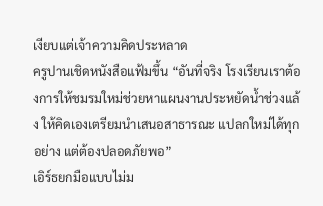เงียบแต่เจ้าความคิดประหลาด
ครูปานเชิดหนังสือแฟ้มขึ้น “อันที่จริง โรงเรียนเราต้องการให้ชมรมใหม่ช่วยหาแผนงานประหยัดน้ำช่วงแล้ง ให้คิดเองเตรียมนำเสนอสาธารณะ แปลกใหม่ได้ทุกอย่าง แต่ต้องปลอดภัยพอ”
เอิร์ธยกมือแบบไม่ม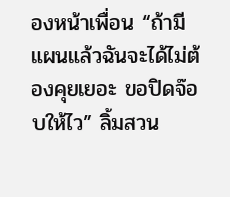องหน้าเพื่อน “ถ้ามีแผนแล้วฉันจะได้ไม่ต้องคุยเยอะ ขอปิดจ๊อบให้ไว” ลิ้มสวน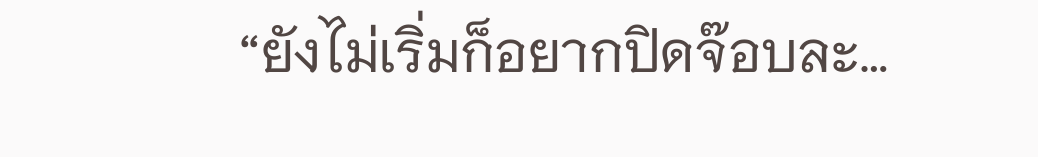“ยังไม่เริ่มก็อยากปิดจ๊อบละ…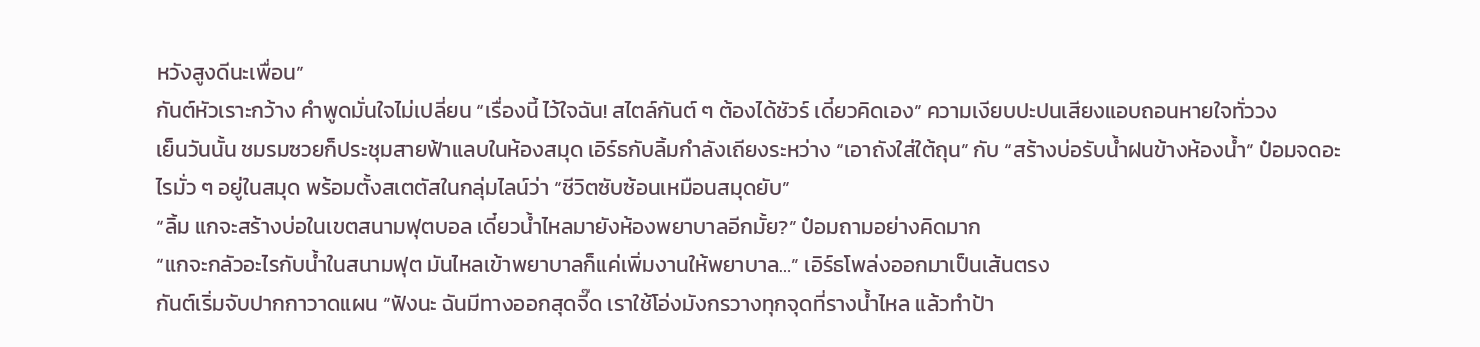หวังสูงดีนะเพื่อน”
กันต์หัวเราะกว้าง คำพูดมั่นใจไม่เปลี่ยน “เรื่องนี้ ไว้ใจฉัน! สไตล์กันต์ ๆ ต้องได้ชัวร์ เดี๋ยวคิดเอง” ความเงียบปะปนเสียงแอบถอนหายใจทั่ววง
เย็นวันนั้น ชมรมซวยก็ประชุมสายฟ้าแลบในห้องสมุด เอิร์ธกับลิ้มกำลังเถียงระหว่าง “เอาถังใส่ใต้ถุน” กับ “สร้างบ่อรับน้ำฝนข้างห้องน้ำ” ป๋อมจดอะไรมั่ว ๆ อยู่ในสมุด พร้อมตั้งสเตตัสในกลุ่มไลน์ว่า “ชีวิตซับซ้อนเหมือนสมุดยับ”
“ลิ้ม แกจะสร้างบ่อในเขตสนามฟุตบอล เดี๋ยวน้ำไหลมายังห้องพยาบาลอีกมั้ย?” ป๋อมถามอย่างคิดมาก
“แกจะกลัวอะไรกับน้ำในสนามฟุต มันไหลเข้าพยาบาลก็แค่เพิ่มงานให้พยาบาล…” เอิร์ธโพล่งออกมาเป็นเส้นตรง
กันต์เริ่มจับปากกาวาดแผน “ฟังนะ ฉันมีทางออกสุดจี๊ด เราใช้โอ่งมังกรวางทุกจุดที่รางน้ำไหล แล้วทำป้า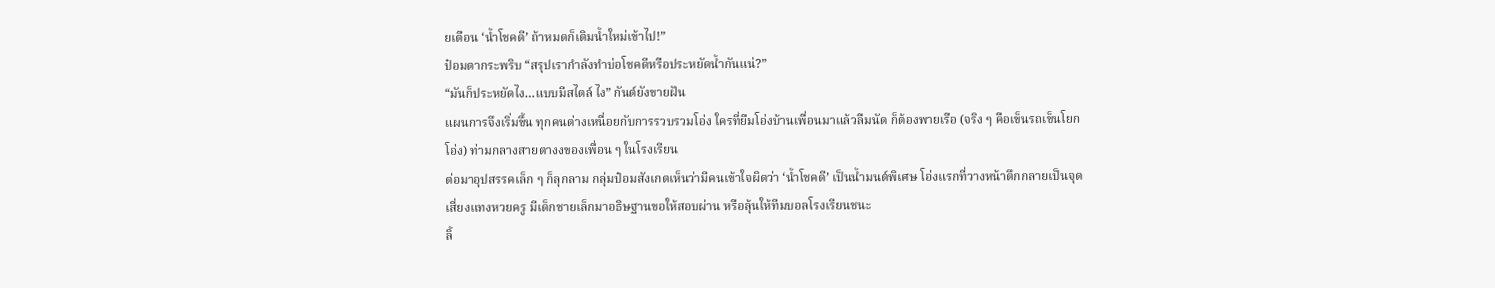ยเตือน ‘น้ำโชคดี’ ถ้าหมดก็เติมน้ำใหม่เข้าไป!”
ป๋อมตากระพริบ “สรุปเรากำลังทำบ่อโชคดีหรือประหยัดน้ำกันแน่?”
“มันก็ประหยัดไง…แบบมีสไตล์ ไง” กันต์ยังขายฝัน
แผนการจึงเริ่มขึ้น ทุกคนต่างเหนื่อยกับการรวบรวมโอ่ง ใครที่ยืมโอ่งบ้านเพื่อนมาแล้วลืมนัด ก็ต้องพายเรือ (จริง ๆ คือเข็นรถเข็นโยกโอ่ง) ท่ามกลางสายตางงของเพื่อน ๆ ในโรงเรียน
ต่อมาอุปสรรคเล็ก ๆ ก็ลุกลาม กลุ่มป๋อมสังเกตเห็นว่ามีคนเข้าใจผิดว่า ‘น้ำโชคดี’ เป็นน้ำมนต์พิเศษ โอ่งแรกที่วางหน้าตึกกลายเป็นจุดเสี่ยงแทงหวยครู มีเด็กชายเล็กมาอธิษฐานขอให้สอบผ่าน หรือลุ้นให้ทีมบอลโรงเรียนชนะ
ลิ้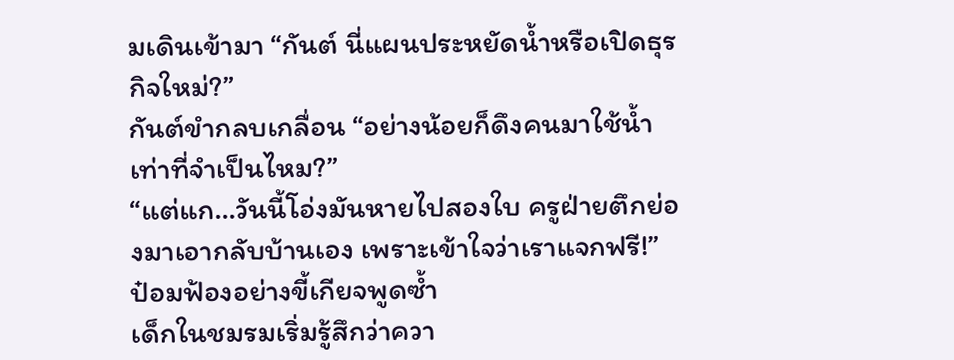มเดินเข้ามา “กันต์ นี่แผนประหยัดน้ำหรือเปิดธุรกิจใหม่?”
กันต์ขำกลบเกลื่อน “อย่างน้อยก็ดึงคนมาใช้น้ำเท่าที่จำเป็นไหม?”
“แต่แก…วันนี้โอ่งมันหายไปสองใบ ครูฝ่ายตึกย่องมาเอากลับบ้านเอง เพราะเข้าใจว่าเราแจกฟรี!” ป๋อมฟ้องอย่างขี้เกียจพูดซ้ำ
เด็กในชมรมเริ่มรู้สึกว่าควา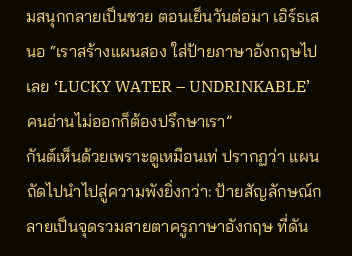มสนุกกลายเป็นซวย ตอนเย็นวันต่อมา เอิร์ธเสนอ “เราสร้างแผนสอง ใส่ป้ายภาษาอังกฤษไปเลย ‘LUCKY WATER – UNDRINKABLE’ คนอ่านไม่ออกก็ต้องปรึกษาเรา”
กันต์เห็นด้วยเพราะดูเหมือนเท่ ปรากฏว่า แผนถัดไปนำไปสู่ความพังยิ่งกว่า: ป้ายสัญลักษณ์กลายเป็นจุดรวมสายตาครูภาษาอังกฤษ ที่ดัน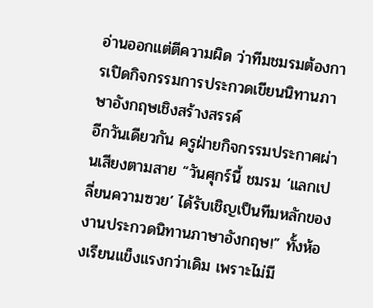อ่านออกแต่ตีความผิด ว่าทีมชมรมต้องการเปิดกิจกรรมการประกวดเขียนนิทานภาษาอังกฤษเชิงสร้างสรรค์
อีกวันเดียวกัน ครูฝ่ายกิจกรรมประกาศผ่านเสียงตามสาย “วันศุกร์นี้ ชมรม ‘แลกเปลี่ยนความซวย’ ได้รับเชิญเป็นทีมหลักของงานประกวดนิทานภาษาอังกฤษ!” ทั้งห้องเรียนแข็งแรงกว่าเดิม เพราะไม่มี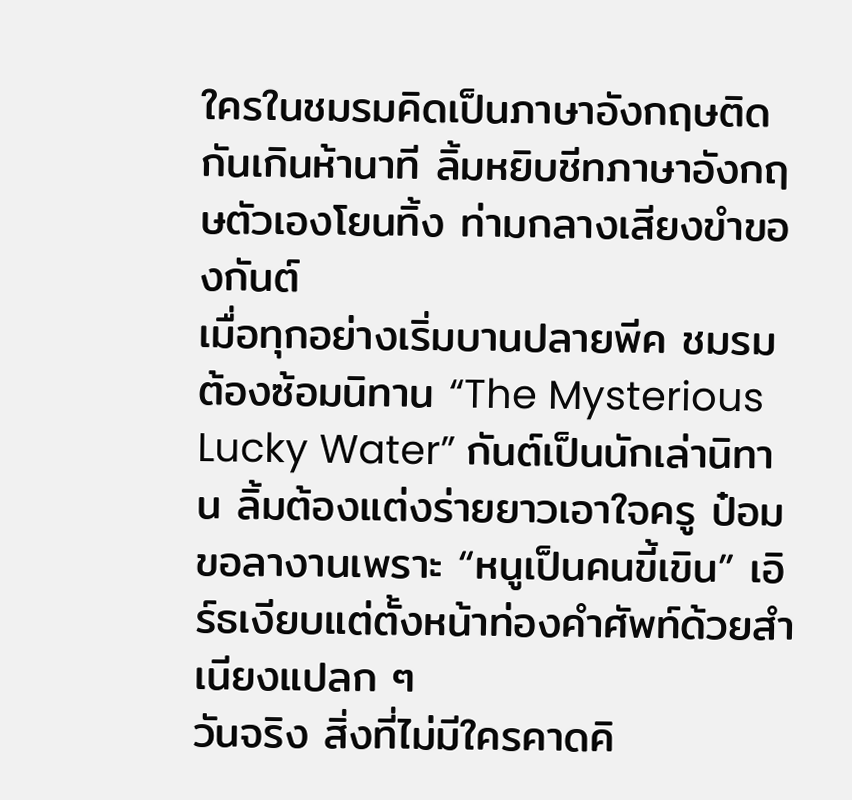ใครในชมรมคิดเป็นภาษาอังกฤษติดกันเกินห้านาที ลิ้มหยิบชีทภาษาอังกฤษตัวเองโยนทิ้ง ท่ามกลางเสียงขำของกันต์
เมื่อทุกอย่างเริ่มบานปลายพีค ชมรมต้องซ้อมนิทาน “The Mysterious Lucky Water” กันต์เป็นนักเล่านิทาน ลิ้มต้องแต่งร่ายยาวเอาใจครู ป๋อมขอลางานเพราะ “หนูเป็นคนขี้เขิน” เอิร์ธเงียบแต่ตั้งหน้าท่องคำศัพท์ด้วยสำเนียงแปลก ๆ
วันจริง สิ่งที่ไม่มีใครคาดคิ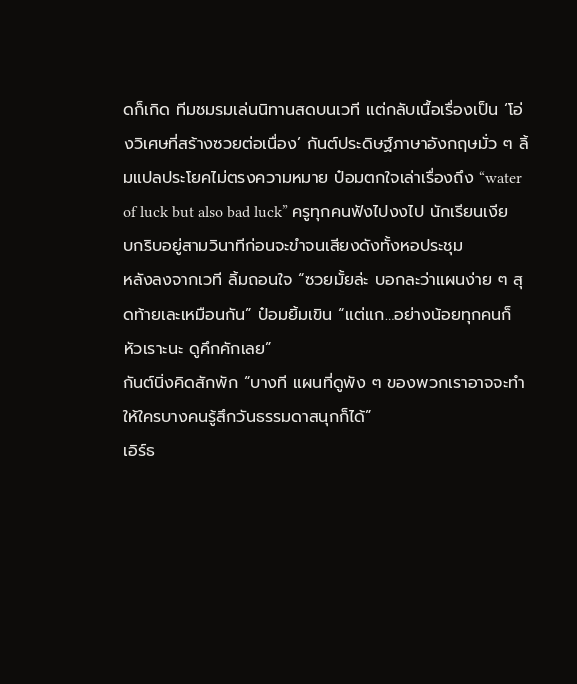ดก็เกิด ทีมชมรมเล่นนิทานสดบนเวที แต่กลับเนื้อเรื่องเป็น ‘โอ่งวิเศษที่สร้างซวยต่อเนื่อง’ กันต์ประดิษฐ์ภาษาอังกฤษมั่ว ๆ ลิ้มแปลประโยคไม่ตรงความหมาย ป๋อมตกใจเล่าเรื่องถึง “water of luck but also bad luck” ครูทุกคนฟังไปงงไป นักเรียนเงียบกริบอยู่สามวินาทีก่อนจะขำจนเสียงดังทั้งหอประชุม
หลังลงจากเวที ลิ้มถอนใจ “ซวยมั้ยล่ะ บอกละว่าแผนง่าย ๆ สุดท้ายเละเหมือนกัน” ป๋อมยิ้มเขิน “แต่แก…อย่างน้อยทุกคนก็หัวเราะนะ ดูคึกคักเลย”
กันต์นิ่งคิดสักพัก “บางที แผนที่ดูพัง ๆ ของพวกเราอาจจะทำให้ใครบางคนรู้สึกวันธรรมดาสนุกก็ได้”
เอิร์ธ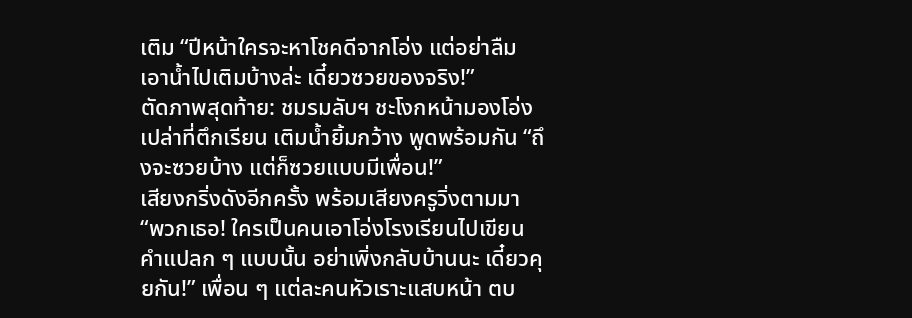เติม “ปีหน้าใครจะหาโชคดีจากโอ่ง แต่อย่าลืมเอาน้ำไปเติมบ้างล่ะ เดี๋ยวซวยของจริง!”
ตัดภาพสุดท้าย: ชมรมลับฯ ชะโงกหน้ามองโอ่งเปล่าที่ตึกเรียน เติมน้ำยิ้มกว้าง พูดพร้อมกัน “ถึงจะซวยบ้าง แต่ก็ซวยแบบมีเพื่อน!”
เสียงกริ่งดังอีกครั้ง พร้อมเสียงครูวิ่งตามมา “พวกเธอ! ใครเป็นคนเอาโอ่งโรงเรียนไปเขียนคำแปลก ๆ แบบนั้น อย่าเพิ่งกลับบ้านนะ เดี๋ยวคุยกัน!” เพื่อน ๆ แต่ละคนหัวเราะแสบหน้า ตบ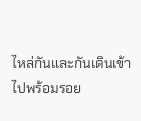ไหล่กันและกันเดินเข้าไปพร้อมรอย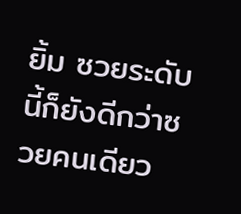ยิ้ม ซวยระดับนี้ก็ยังดีกว่าซวยคนเดียว